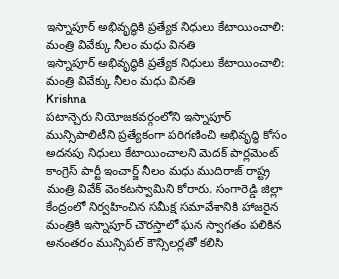ఇస్నాపూర్ అభివృద్ధికి ప్రత్యేక నిధులు కేటాయించాలి: మంత్రి వివేక్కు నీలం మధు వినతి
ఇస్నాపూర్ అభివృద్ధికి ప్రత్యేక నిధులు కేటాయించాలి: మంత్రి వివేక్కు నీలం మధు వినతి
Krishna
పటాన్చెరు నియోజకవర్గంలోని ఇస్నాపూర్ మున్సిపాలిటీని ప్రత్యేకంగా పరిగణించి అభివృద్ధి కోసం అదనపు నిధులు కేటాయించాలని మెదక్ పార్లమెంట్ కాంగ్రెస్ పార్టీ ఇంచార్జ్ నీలం మధు ముదిరాజ్ రాష్ట్ర మంత్రి వివేక్ వెంకటస్వామిని కోరారు. సంగారెడ్డి జిల్లా కేంద్రంలో నిర్వహించిన సమీక్ష సమావేశానికి హాజరైన మంత్రికి ఇస్నాపూర్ చౌరస్తాలో ఘన స్వాగతం పలికిన అనంతరం మున్సిపల్ కౌన్సిలర్లతో కలిసి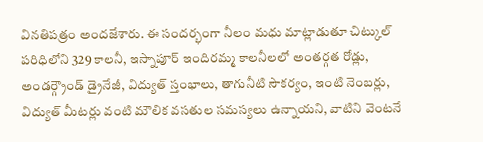వినతిపత్రం అందజేశారు. ఈ సందర్భంగా నీలం మధు మాట్లాడుతూ చిట్కుల్ పరిధిలోని 329 కాలనీ, ఇస్నాపూర్ ఇందిరమ్మ కాలనీలలో అంతర్గత రోడ్లు, అండర్గ్రౌండ్ డ్రైనేజీ, విద్యుత్ స్తంభాలు, తాగునీటి సౌకర్యం, ఇంటి నెంబర్లు, విద్యుత్ మీటర్లు వంటి మౌలిక వసతుల సమస్యలు ఉన్నాయని, వాటిని వెంటనే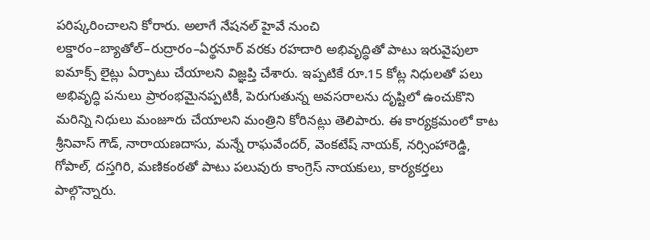పరిష్కరించాలని కోరారు. అలాగే నేషనల్ హైవే నుంచి లక్డారం–బ్యాతోల్–రుద్రారం–ఏర్థనూర్ వరకు రహదారి అభివృద్ధితో పాటు ఇరువైపులా ఐమాక్స్ లైట్లు ఏర్పాటు చేయాలని విజ్ఞప్తి చేశారు. ఇప్పటికే రూ.15 కోట్ల నిధులతో పలు అభివృద్ధి పనులు ప్రారంభమైనప్పటికీ, పెరుగుతున్న అవసరాలను దృష్టిలో ఉంచుకొని మరిన్ని నిధులు మంజూరు చేయాలని మంత్రిని కోరినట్లు తెలిపారు. ఈ కార్యక్రమంలో కాట శ్రీనివాస్ గౌడ్, నారాయణదాసు, మన్నే రాఘవేందర్, వెంకటేష్ నాయక్, నర్సింహారెడ్డి, గోపాల్, దస్తగిరి, మణికంఠతో పాటు పలువురు కాంగ్రెస్ నాయకులు, కార్యకర్తలు పాల్గొన్నారు.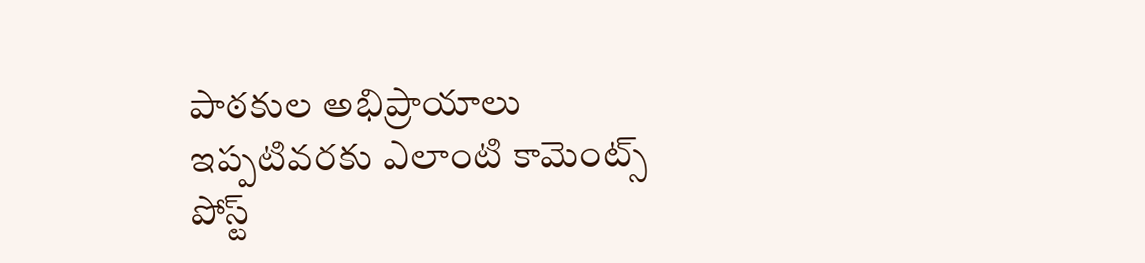పాఠకుల అభిప్రాయాలు
ఇప్పటివరకు ఎలాంటి కామెంట్స్ పోస్ట్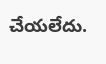చేయలేదు.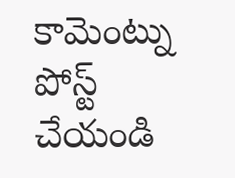కామెంట్ను పోస్ట్ చేయండి